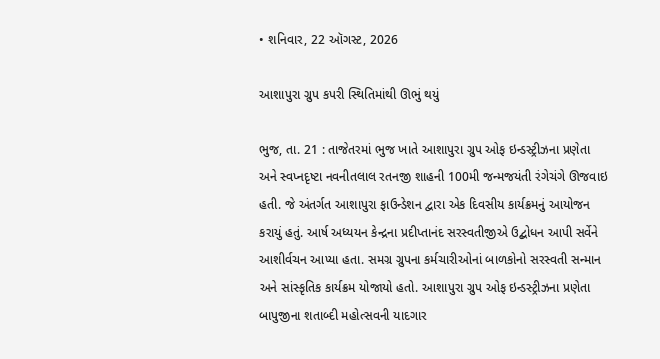• શનિવાર, 22 ઑગસ્ટ, 2026

આશાપુરા ગ્રુપ કપરી સ્થિતિમાંથી ઊભું થયું

ભુજ, તા. 21 : તાજેતરમાં ભુજ ખાતે આશાપુરા ગ્રુપ ઓફ ઇન્ડસ્ટ્રીઝના પ્રણેતા અને સ્વપ્નદૃષ્ટા નવનીતલાલ રતનજી શાહની 100મી જન્મજયંતી રંગેચંગે ઊજવાઇ હતી. જે અંતર્ગત આશાપુરા ફાઉન્ડેશન દ્વારા એક દિવસીય કાર્યક્રમનું આયોજન કરાયું હતું. આર્ષ અધ્યયન કેન્દ્રના પ્રદીપ્તાનંદ સરસ્વતીજીએ ઉદ્બોધન આપી સર્વેને આશીર્વચન આપ્યા હતા. સમગ્ર ગ્રુપના કર્મચારીઓનાં બાળકોનો સરસ્વતી સન્માન અને સાંસ્કૃતિક કાર્યક્રમ યોજાયો હતો. આશાપુરા ગ્રુપ ઓફ ઇન્ડસ્ટ્રીઝના પ્રણેતા બાપુજીના શતાબ્દી મહોત્સવની યાદગાર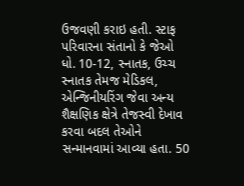ઉજવણી કરાઇ હતી. સ્ટાફ પરિવારના સંતાનો કે જેઓ ધો. 10-12, સ્નાતક, ઉચ્ચ સ્નાતક તેમજ મેડિકલ, એન્જિનીયરિંગ જેવા અન્ય શૈક્ષણિક ક્ષેત્રે તેજસ્વી દેખાવ કરવા બદલ તેઓને સન્માનવામાં આવ્યા હતા. 50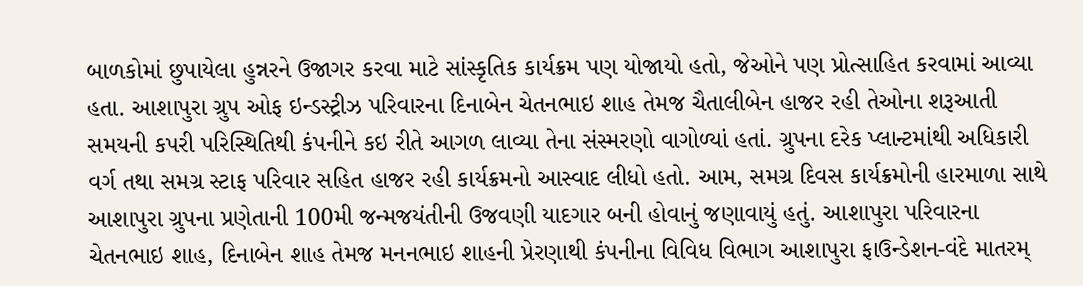બાળકોમાં છુપાયેલા હુન્નરને ઉજાગર કરવા માટે સાંસ્કૃતિક કાર્યક્રમ પણ યોજાયો હતો, જેઓને પણ પ્રોત્સાહિત કરવામાં આવ્યા હતા. આશાપુરા ગ્રુપ ઓફ ઇન્ડસ્ટ્રીઝ પરિવારના દિનાબેન ચેતનભાઇ શાહ તેમજ ચૈતાલીબેન હાજર રહી તેઓના શરૂઆતી સમયની કપરી પરિસ્થિતિથી કંપનીને કઇ રીતે આગળ લાવ્યા તેના સંસ્મરણો વાગોળ્યાં હતાં. ગ્રુપના દરેક પ્લાન્ટમાંથી અધિકારી વર્ગ તથા સમગ્ર સ્ટાફ પરિવાર સહિત હાજર રહી કાર્યક્રમનો આસ્વાદ લીધો હતો. આમ, સમગ્ર દિવસ કાર્યક્રમોની હારમાળા સાથે આશાપુરા ગ્રુપના પ્રણેતાની 100મી જન્મજયંતીની ઉજવણી યાદગાર બની હોવાનું જણાવાયું હતું. આશાપુરા પરિવારના ચેતનભાઇ શાહ, દિનાબેન શાહ તેમજ મનનભાઇ શાહની પ્રેરણાથી કંપનીના વિવિધ વિભાગ આશાપુરા ફાઉન્ડેશન-વંદે માતરમ્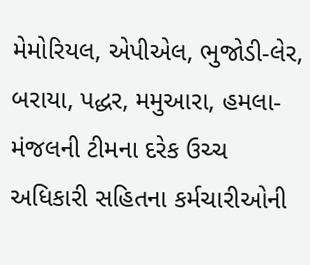મેમોરિયલ, એપીએલ, ભુજોડી-લેર, બરાયા, પદ્ધર, મમુઆરા, હમલા-મંજલની ટીમના દરેક ઉચ્ચ અધિકારી સહિતના કર્મચારીઓની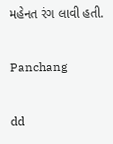મહેનત રંગ લાવી હતી.

Panchang

dd